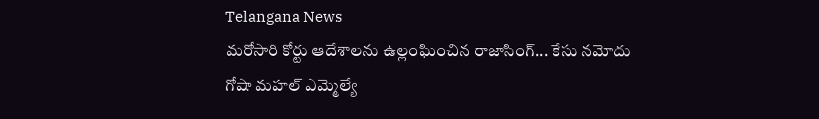Telangana News
మరోసారి కోర్టు ఆదేశాలను ఉల్లంఘించిన రాజాసింగ్... కేసు నమోదు
గోషా మహల్ ఎమ్మెల్యే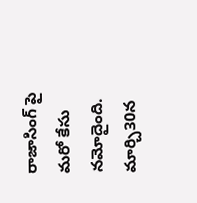రాజాసింగ్ పై మరో కేసు నమోదైంది. మార్చి30న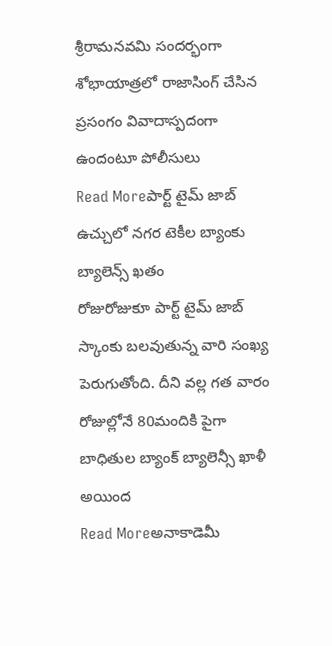శ్రీరామనవమి సందర్భంగా శోభాయాత్రలో రాజాసింగ్ చేసిన ప్రసంగం వివాదాస్పదంగా ఉందంటూ పోలీసులు
Read Moreపార్ట్ టైమ్ జాబ్ ఉచ్చులో నగర టెకీల బ్యాంకు బ్యాలెన్స్ ఖతం
రోజురోజుకూ పార్ట్ టైమ్ జాబ్ స్కాంకు బలవుతున్న వారి సంఖ్య పెరుగుతోంది. దీని వల్ల గత వారం రోజుల్లోనే 80మందికి పైగా బాధితుల బ్యాంక్ బ్యాలెన్సీ ఖాళీ అయింద
Read Moreఅనాకాడెమీ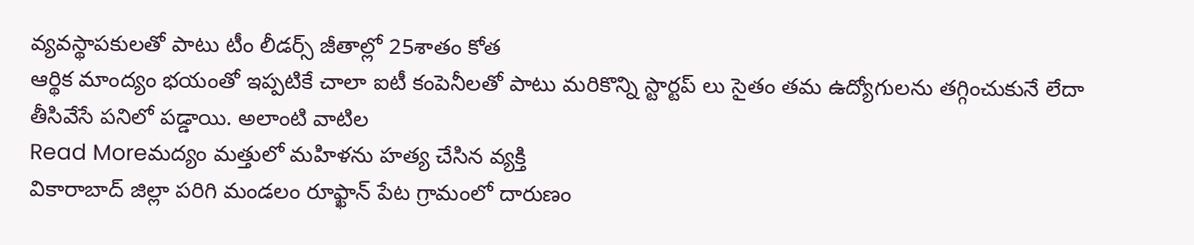వ్యవస్థాపకులతో పాటు టీం లీడర్స్ జీతాల్లో 25శాతం కోత
ఆర్థిక మాంద్యం భయంతో ఇప్పటికే చాలా ఐటీ కంపెనీలతో పాటు మరికొన్ని స్టార్టప్ లు సైతం తమ ఉద్యోగులను తగ్గించుకునే లేదా తీసివేసే పనిలో పడ్డాయి. అలాంటి వాటిల
Read Moreమద్యం మత్తులో మహిళను హత్య చేసిన వ్యక్తి
వికారాబాద్ జిల్లా పరిగి మండలం రూఫ్ఖాన్ పేట గ్రామంలో దారుణం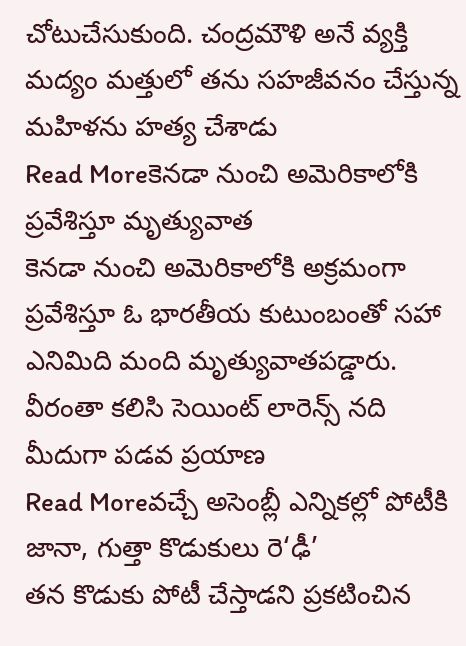చోటుచేసుకుంది. చంద్రమౌళి అనే వ్యక్తి మద్యం మత్తులో తను సహజీవనం చేస్తున్న మహిళను హత్య చేశాడు
Read Moreకెనడా నుంచి అమెరికాలోకి ప్రవేశిస్తూ మృత్యువాత
కెనడా నుంచి అమెరికాలోకి అక్రమంగా ప్రవేశిస్తూ ఓ భారతీయ కుటుంబంతో సహా ఎనిమిది మంది మృత్యువాతపడ్డారు. వీరంతా కలిసి సెయింట్ లారెన్స్ నది మీదుగా పడవ ప్రయాణ
Read Moreవచ్చే అసెంబ్లీ ఎన్నికల్లో పోటీకి జానా, గుత్తా కొడుకులు రె‘ఢీ’
తన కొడుకు పోటీ చేస్తాడని ప్రకటించిన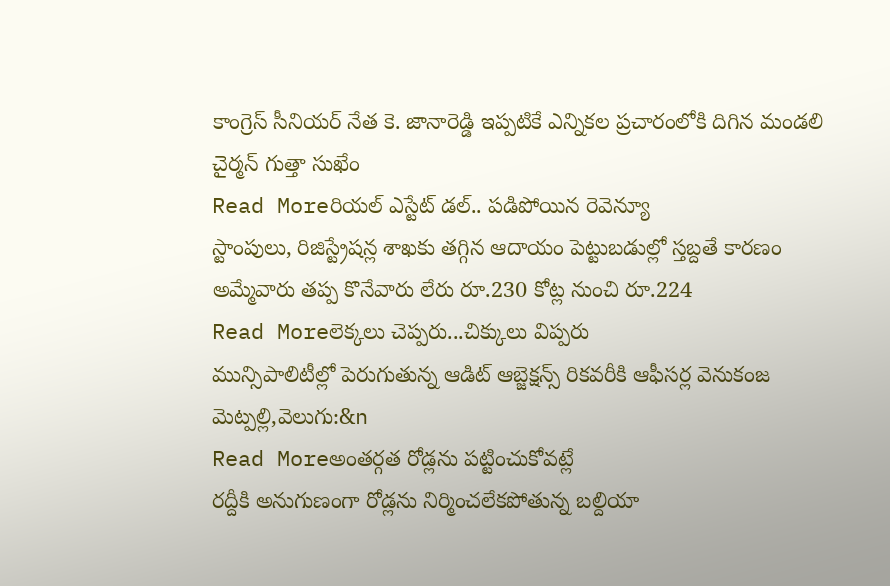కాంగ్రెస్ సీనియర్ నేత కె. జానారెడ్డి ఇప్పటికే ఎన్నికల ప్రచారంలోకి దిగిన మండలి చైర్మన్ గుత్తా సుఖేం
Read Moreరియల్ ఎస్టేట్ డల్.. పడిపోయిన రెవెన్యూ
స్టాంపులు, రిజిస్ట్రేషన్ల శాఖకు తగ్గిన ఆదాయం పెట్టుబడుల్లో స్తబ్దతే కారణం అమ్మేవారు తప్ప కొనేవారు లేరు రూ.230 కోట్ల నుంచి రూ.224
Read Moreలెక్కలు చెప్పరు...చిక్కులు విప్పరు
మున్సిపాలిటీల్లో పెరుగుతున్న ఆడిట్ ఆబ్జెక్షన్స్ రికవరీకి ఆఫీసర్ల వెనుకంజ మెట్పల్లి,వెలుగు:&n
Read Moreఅంతర్గత రోడ్లను పట్టించుకోవట్లే
రద్దీకి అనుగుణంగా రోడ్లను నిర్మించలేకపోతున్న బల్దియా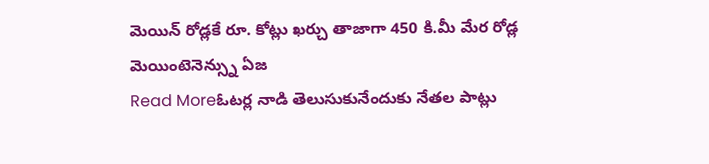మెయిన్ రోడ్లకే రూ. కోట్లు ఖర్చు తాజాగా 450 కి.మీ మేర రోడ్ల మెయింటెనెన్స్ను ఏజ
Read Moreఓటర్ల నాడి తెలుసుకునేందుకు నేతల పాట్లు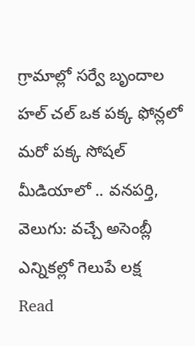గ్రామాల్లో సర్వే బృందాల హల్ చల్ ఒక పక్క ఫోన్లలో మరో పక్క సోషల్ మీడియాలో .. వనపర్తి, వెలుగు: వచ్చే అసెంబ్లీ ఎన్నికల్లో గెలుపే లక్ష
Read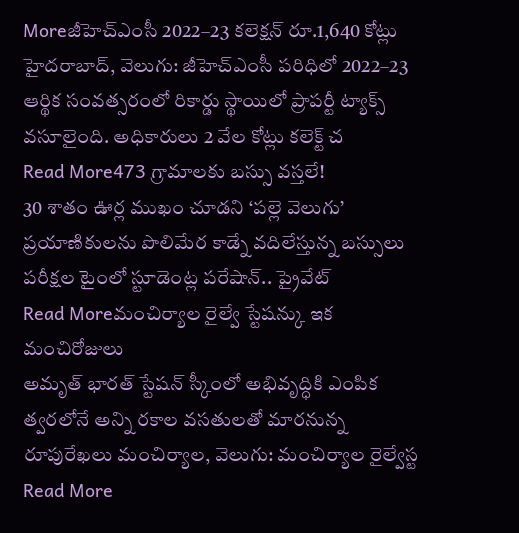Moreజీహెచ్ఎంసీ 2022–23 కలెక్షన్ రూ.1,640 కోట్లు
హైదరాబాద్, వెలుగు: జీహెచ్ఎంసీ పరిధిలో 2022–23 ఆర్థిక సంవత్సరంలో రికార్డు స్థాయిలో ప్రాపర్టీ ట్యాక్స్ వసూలైంది. అధికారులు 2 వేల కోట్లు కలెక్ట్ చ
Read More473 గ్రామాలకు బస్సు వస్తలే!
30 శాతం ఊర్ల ముఖం చూడని ‘పల్లె వెలుగు’ ప్రయాణికులను పొలిమేర కాడ్నే వదిలేస్తున్న బస్సులు పరీక్షల టైంలో స్టూడెంట్ల పరేషాన్.. ప్రైవేట్
Read Moreమంచిర్యాల రైల్వే స్టేషన్కు ఇక మంచిరోజులు
అమృత్ భారత్ స్టేషన్ స్కీంలో అభివృద్ధికి ఎంపిక త్వరలోనే అన్ని రకాల వసతులతో మారనున్న రూపురేఖలు మంచిర్యాల, వెలుగు: మంచిర్యాల రైల్వేస్ట
Read More